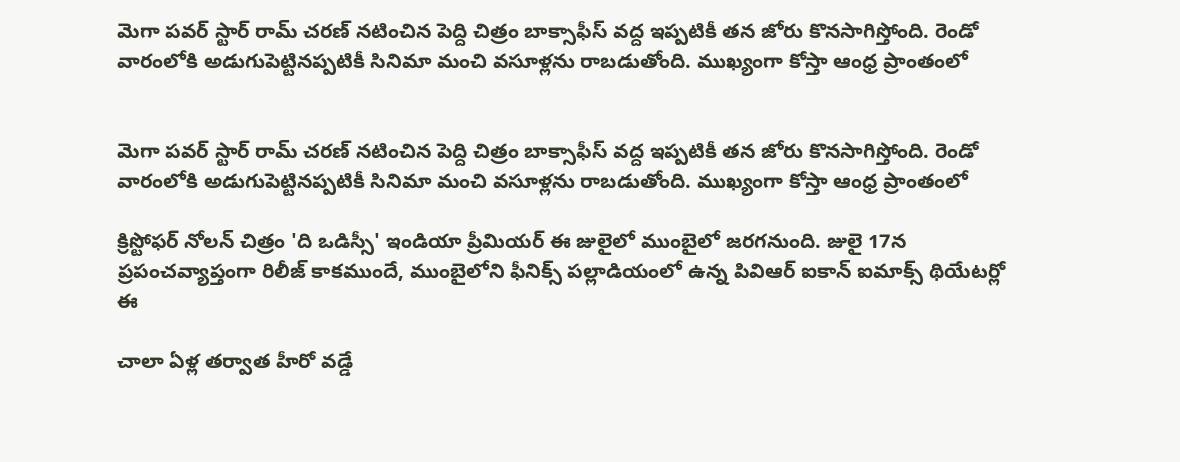మెగా పవర్ స్టార్ రామ్ చరణ్ నటించిన పెద్ది చిత్రం బాక్సాఫీస్ వద్ద ఇప్పటికీ తన జోరు కొనసాగిస్తోంది. రెండో వారంలోకి అడుగుపెట్టినప్పటికీ సినిమా మంచి వసూళ్లను రాబడుతోంది. ముఖ్యంగా కోస్తా ఆంధ్ర ప్రాంతంలో


మెగా పవర్ స్టార్ రామ్ చరణ్ నటించిన పెద్ది చిత్రం బాక్సాఫీస్ వద్ద ఇప్పటికీ తన జోరు కొనసాగిస్తోంది. రెండో వారంలోకి అడుగుపెట్టినప్పటికీ సినిమా మంచి వసూళ్లను రాబడుతోంది. ముఖ్యంగా కోస్తా ఆంధ్ర ప్రాంతంలో

క్రిస్టోఫర్ నోలన్ చిత్రం 'ది ఒడిస్సీ' ఇండియా ప్రీమియర్ ఈ జులైలో ముంబైలో జరగనుంది. జులై 17న ప్రపంచవ్యాప్తంగా రిలీజ్ కాకముందే, ముంబైలోని ఫీనిక్స్ పల్లాడియంలో ఉన్న పివిఆర్ ఐకాన్ ఐమాక్స్ థియేటర్లో ఈ

చాలా ఏళ్ల తర్వాత హీరో వడ్డే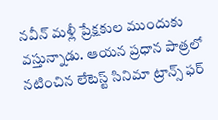నవీన్ మళ్లీ ప్రేక్షకుల ముందుకు వస్తున్నాడు. ఆయన ప్రధాన పాత్రలో నటించిన లేటెస్ట్ సినిమా ట్రాన్స్ ఫర్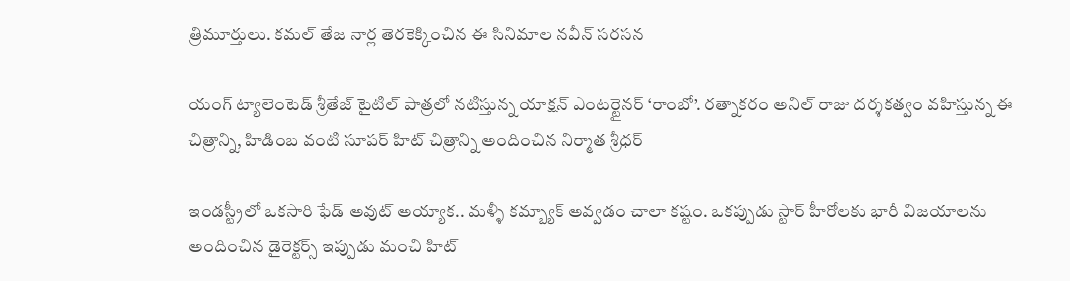త్రిమూర్తులు. కమల్ తేజ నార్ల తెరకెక్కించిన ఈ సినిమాల నవీన్ సరసన

యంగ్ ట్యాలెంటెడ్ శ్రీతేజ్ టైటిల్ పాత్రలో నటిస్తున్న యాక్షన్ ఎంటర్టైనర్ ‘రాంబో’. రత్నాకరం అనిల్ రాజు దర్శకత్వం వహిస్తున్న ఈ చిత్రాన్ని, హిడింబ వంటి సూపర్ హిట్ చిత్రాన్ని అందించిన నిర్మాత శ్రీధర్

ఇండస్ట్రీలో ఒకసారి ఫేడ్ అవుట్ అయ్యాక.. మళ్ళీ కమ్బ్యాక్ అవ్వడం చాలా కష్టం. ఒకప్పుడు స్టార్ హీరోలకు భారీ విజయాలను అందించిన డైరెక్టర్స్ ఇప్పుడు మంచి హిట్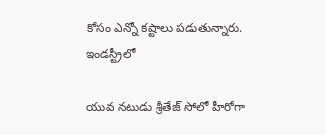కోసం ఎన్నో కష్టాలు పడుతున్నారు. ఇండస్ట్రీలో

యువ నటుడు శ్రీతేజ్ సోలో హీరోగా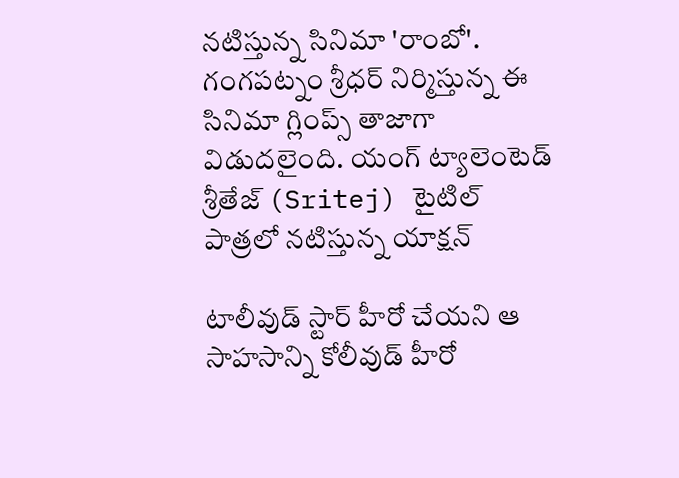నటిస్తున్న సినిమా 'రాంబో'. గంగపట్నం శ్రీధర్ నిర్మిస్తున్న ఈ సినిమా గ్లింప్స్ తాజాగా విడుదలైంది. యంగ్ ట్యాలెంటెడ్ శ్రీతేజ్ (Sritej) టైటిల్ పాత్రలో నటిస్తున్న యాక్షన్

టాలీవుడ్ స్టార్ హీరో చేయని ఆ సాహసాన్ని కోలీవుడ్ హీరో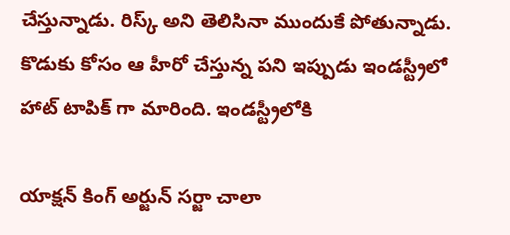చేస్తున్నాడు. రిస్క్ అని తెలిసినా ముందుకే పోతున్నాడు. కొడుకు కోసం ఆ హీరో చేస్తున్న పని ఇప్పుడు ఇండస్ట్రీలో హాట్ టాపిక్ గా మారింది. ఇండస్ట్రీలోకి

యాక్షన్ కింగ్ అర్జున్ సర్జా చాలా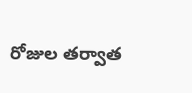రోజుల తర్వాత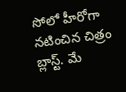సోలో హీరోగా నటించిన చిత్రం బ్లాస్ట్. మే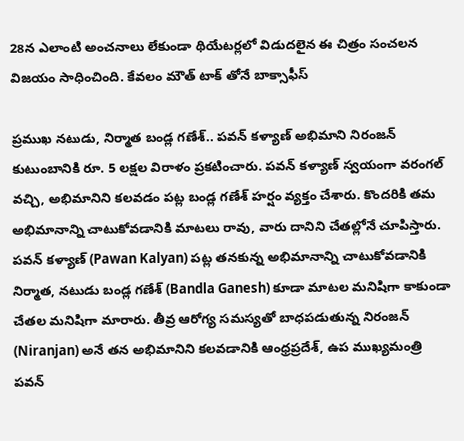28న ఎలాంటి అంచనాలు లేకుండా థియేటర్లలో విడుదలైన ఈ చిత్రం సంచలన విజయం సాధించింది. కేవలం మౌత్ టాక్ తోనే బాక్సాఫీస్

ప్రముఖ నటుడు, నిర్మాత బండ్ల గణేశ్.. పవన్ కళ్యాణ్ అభిమాని నిరంజన్ కుటుంబానికి రూ. 5 లక్షల విరాళం ప్రకటించారు. పవన్ కళ్యాణ్ స్వయంగా వరంగల్ వచ్చి, అభిమానిని కలవడం పట్ల బండ్ల గణేశ్ హర్షం వ్యక్తం చేశారు. కొందరికి తమ అభిమానాన్ని చాటుకోవడానికి మాటలు రావు, వారు దానిని చేతల్లోనే చూపిస్తారు. పవన్ కళ్యాణ్ (Pawan Kalyan) పట్ల తనకున్న అభిమానాన్ని చాటుకోవడానికి నిర్మాత, నటుడు బండ్ల గణేశ్ (Bandla Ganesh) కూడా మాటల మనిషిగా కాకుండా చేతల మనిషిగా మారారు. తీవ్ర ఆరోగ్య సమస్యతో బాధపడుతున్న నిరంజన్ (Niranjan) అనే తన అభిమానిని కలవడానికి ఆంధ్రప్రదేశ్, ఉప ముఖ్యమంత్రి పవన్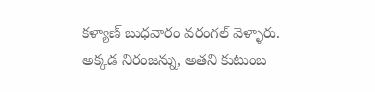కళ్యాణ్ బుధవారం వరంగల్ వెళ్ళారు. అక్కడ నిరంజన్ను, అతని కుటుంబ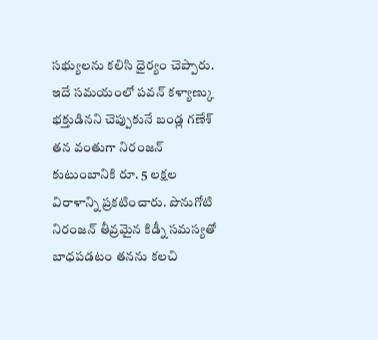సభ్యులను కలిసి ధైర్యం చెప్పారు. ఇదే సమయంలో పవన్ కళ్యాణ్కు భక్తుడినని చెప్పుకునే బండ్ల గణేశ్ తన వంతుగా నిరంజన్ కుటుంబానికి రూ. 5 లక్షల విరాళాన్ని ప్రకటించారు. పొనుగోటి నిరంజన్ తీవ్రమైన కిడ్నీ సమస్యతో బాధపడటం తనను కలచి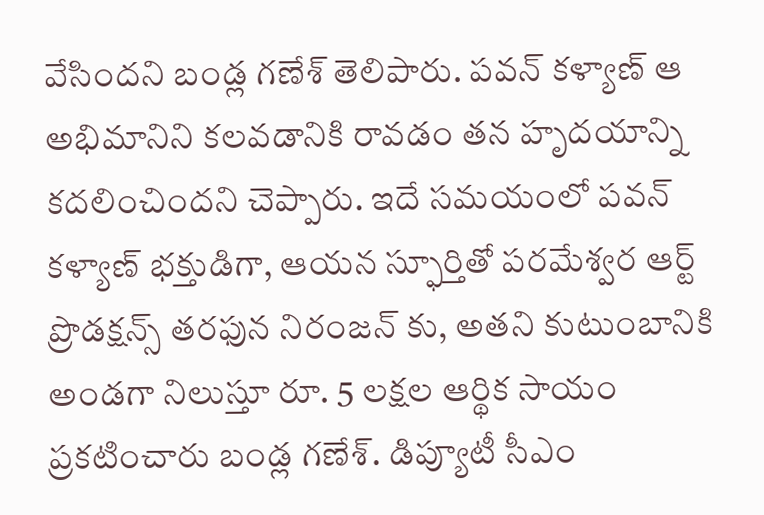వేసిందని బండ్ల గణేశ్ తెలిపారు. పవన్ కళ్యాణ్ ఆ అభిమానిని కలవడానికి రావడం తన హృదయాన్ని కదలించిందని చెప్పారు. ఇదే సమయంలో పవన్ కళ్యాణ్ భక్తుడిగా, ఆయన స్ఫూర్తితో పరమేశ్వర ఆర్ట్ ప్రొడక్షన్స్ తరఫున నిరంజన్ కు, అతని కుటుంబానికి అండగా నిలుస్తూ రూ. 5 లక్షల ఆర్థిక సాయం ప్రకటించారు బండ్ల గణేశ్. డిప్యూటీ సీఎం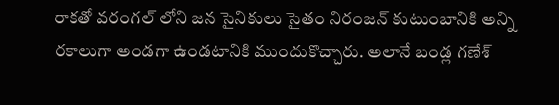రాకతో వరంగల్ లోని జన సైనికులు సైతం నిరంజన్ కుటుంబానికి అన్ని రకాలుగా అండగా ఉండటానికి ముందుకొచ్చారు. అలానే బండ్ల గణేశ్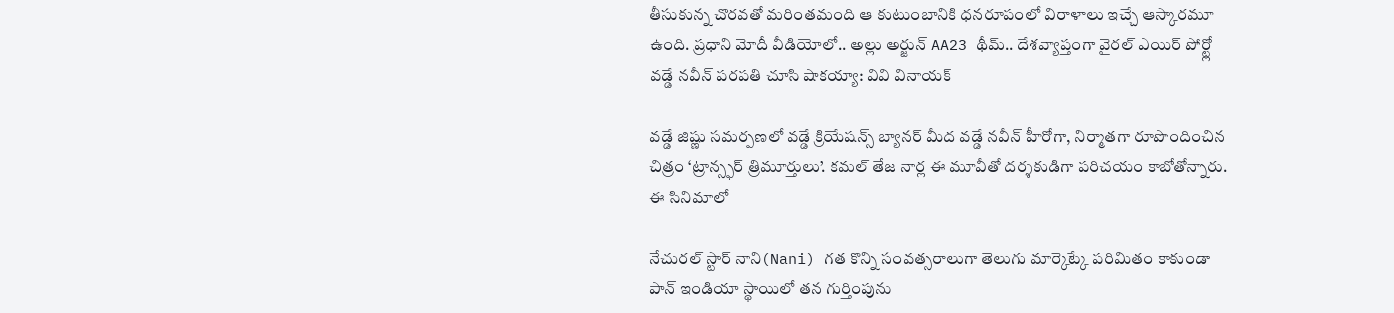తీసుకున్న చొరవతో మరింతమంది ఆ కుటుంబానికి ధనరూపంలో విరాళాలు ఇచ్చే ఆస్కారమూ ఉంది. ప్రధాని మోదీ వీడియోలో.. అల్లు అర్జున్ AA23 థీమ్.. దేశవ్యాప్తంగా వైరల్ ఎయిర్ పోర్ట్లో వడ్డే నవీన్ పరపతి చూసి షాకయ్యా: వివి వినాయక్

వడ్డే జిష్ణు సమర్పణలో వడ్డే క్రియేషన్స్ బ్యానర్ మీద వడ్డే నవీన్ హీరోగా, నిర్మాతగా రూపొందించిన చిత్రం ‘ట్రాన్స్ఫర్ త్రిమూర్తులు’. కమల్ తేజ నార్ల ఈ మూవీతో దర్శకుడిగా పరిచయం కాబోతోన్నారు. ఈ సినిమాలో

నేచురల్ స్టార్ నాని(Nani) గత కొన్ని సంవత్సరాలుగా తెలుగు మార్కెట్కే పరిమితం కాకుండా పాన్ ఇండియా స్థాయిలో తన గుర్తింపును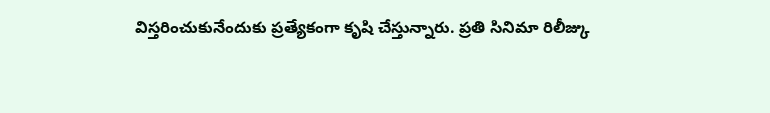విస్తరించుకునేందుకు ప్రత్యేకంగా కృషి చేస్తున్నారు. ప్రతి సినిమా రిలీజ్కు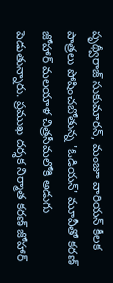పృథ్వీరాజ్ సుకుమారన్, మంజూ వారియన్ కీలక పాత్రలు పోషించబోతున్న 'ఓడియన్' మూవీతో కరణ్ జోహార్ మలయాళ చిత్రసీమలోకి అడుగు పెడుతున్నారు. ప్రముఖ దర్శక నిర్మాత కరణ్ జోహార్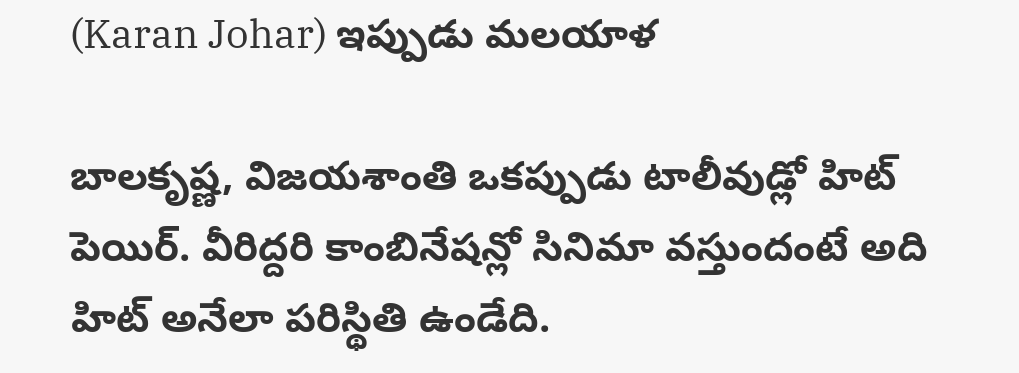(Karan Johar) ఇప్పుడు మలయాళ

బాలకృష్ణ, విజయశాంతి ఒకప్పుడు టాలీవుడ్లో హిట్ పెయిర్. వీరిద్దరి కాంబినేషన్లో సినిమా వస్తుందంటే అది హిట్ అనేలా పరిస్థితి ఉండేది.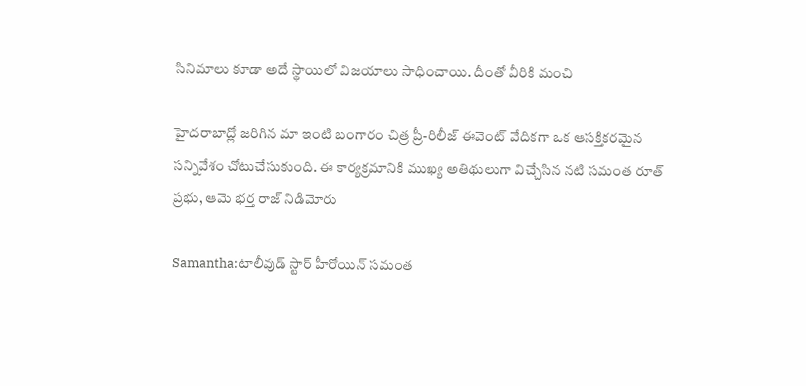సినిమాలు కూడా అదే స్థాయిలో విజయాలు సాధించాయి. దీంతో వీరికి మంచి

హైదరాబాద్లో జరిగిన మా ఇంటి బంగారం చిత్ర ప్రీ-రిలీజ్ ఈవెంట్ వేదికగా ఒక ఆసక్తికరమైన సన్నివేశం చోటుచేసుకుంది. ఈ కార్యక్రమానికి ముఖ్య అతిథులుగా విచ్చేసిన నటి సమంత రూత్ ప్రభు, ఆమె భర్త రాజ్ నిడిమోరు

Samantha:టాలీవుడ్ స్టార్ హీరోయిన్ సమంత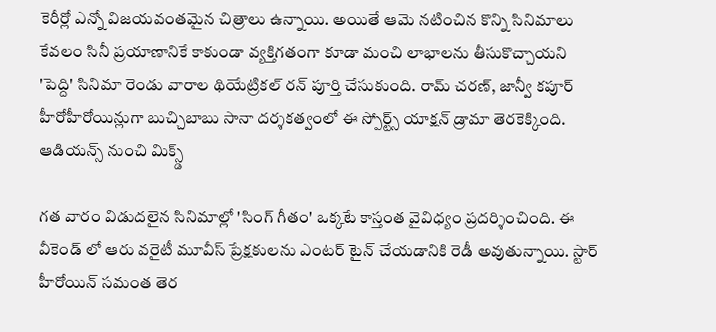కెరీర్లో ఎన్నో విజయవంతమైన చిత్రాలు ఉన్నాయి. అయితే ఆమె నటించిన కొన్ని సినిమాలు కేవలం సినీ ప్రయాణానికే కాకుండా వ్యక్తిగతంగా కూడా మంచి లాభాలను తీసుకొచ్చాయని
'పెద్ది' సినిమా రెండు వారాల థియేట్రికల్ రన్ పూర్తి చేసుకుంది. రామ్ చరణ్, జాన్వీ కపూర్ హీరోహీరోయిన్లుగా బుచ్చిబాబు సానా దర్శకత్వంలో ఈ స్పోర్ట్స్ యాక్షన్ డ్రామా తెరకెక్కింది. ఆడియన్స్ నుంచి మిక్స్డ్

గత వారం విడుదలైన సినిమాల్లో 'సింగ్ గీతం' ఒక్కటే కాస్తంత వైవిధ్యం ప్రదర్శించింది. ఈ వీకెండ్ లో ఆరు వరైటీ మూవీస్ ప్రేక్షకులను ఎంటర్ టైన్ చేయడానికి రెడీ అవుతున్నాయి. స్టార్ హీరోయిన్ సమంత తెర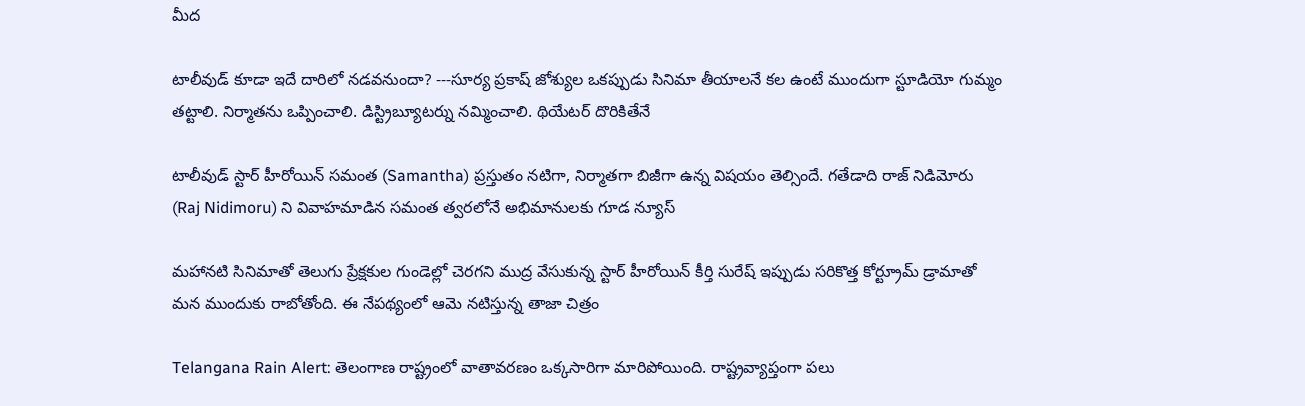మీద

టాలీవుడ్ కూడా ఇదే దారిలో నడవనుందా? ---సూర్య ప్రకాష్ జోశ్యుల ఒకప్పుడు సినిమా తీయాలనే కల ఉంటే ముందుగా స్టూడియో గుమ్మం తట్టాలి. నిర్మాతను ఒప్పించాలి. డిస్ట్రిబ్యూటర్ను నమ్మించాలి. థియేటర్ దొరికితేనే

టాలీవుడ్ స్టార్ హీరోయిన్ సమంత (Samantha) ప్రస్తుతం నటిగా, నిర్మాతగా బిజీగా ఉన్న విషయం తెల్సిందే. గతేడాది రాజ్ నిడిమోరు (Raj Nidimoru) ని వివాహమాడిన సమంత త్వరలోనే అభిమానులకు గూడ న్యూస్

మహానటి సినిమాతో తెలుగు ప్రేక్షకుల గుండెల్లో చెరగని ముద్ర వేసుకున్న స్టార్ హీరోయిన్ కీర్తి సురేష్ ఇప్పుడు సరికొత్త కోర్ట్రూమ్ డ్రామాతో మన ముందుకు రాబోతోంది. ఈ నేపథ్యంలో ఆమె నటిస్తున్న తాజా చిత్రం

Telangana Rain Alert: తెలంగాణ రాష్ట్రంలో వాతావరణం ఒక్కసారిగా మారిపోయింది. రాష్ట్రవ్యాప్తంగా పలు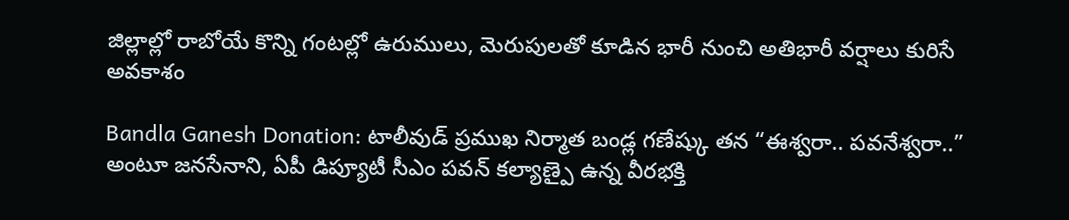జిల్లాల్లో రాబోయే కొన్ని గంటల్లో ఉరుములు, మెరుపులతో కూడిన భారీ నుంచి అతిభారీ వర్షాలు కురిసే అవకాశం

Bandla Ganesh Donation: టాలీవుడ్ ప్రముఖ నిర్మాత బండ్ల గణేష్కు తన “ఈశ్వరా.. పవనేశ్వరా..” అంటూ జనసేనాని, ఏపీ డిప్యూటీ సీఎం పవన్ కల్యాణ్పై ఉన్న వీరభక్తి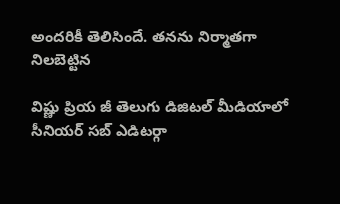అందరికీ తెలిసిందే. తనను నిర్మాతగా నిలబెట్టిన

విష్ణు ప్రియ జీ తెలుగు డిజిటల్ మీడియాలో సీనియర్ సబ్ ఎడిటర్గా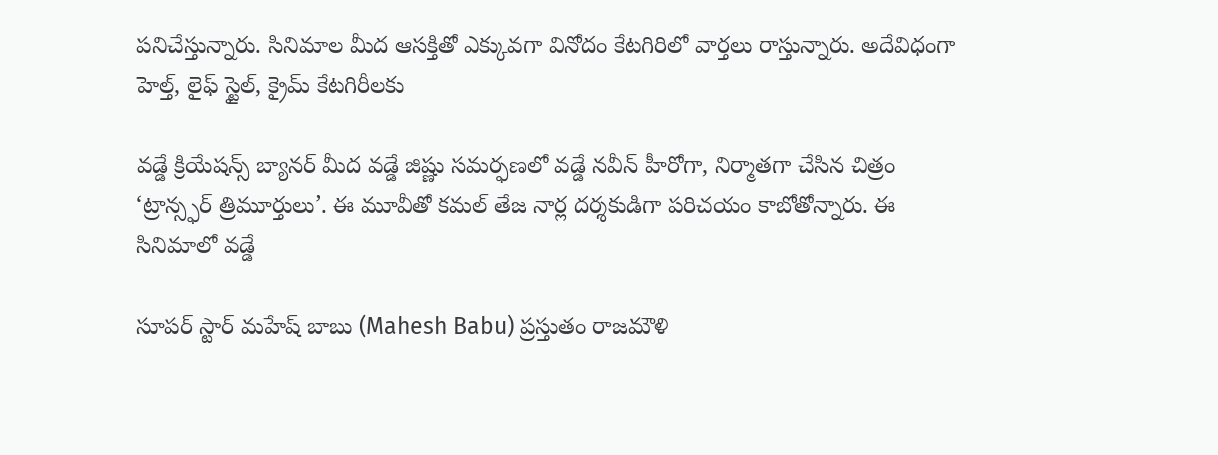పనిచేస్తున్నారు. సినిమాల మీద ఆసక్తితో ఎక్కువగా వినోదం కేటగిరిలో వార్తలు రాస్తున్నారు. అదేవిధంగా హెల్త్, లైఫ్ స్టైల్, క్రైమ్ కేటగిరీలకు

వడ్డే క్రియేషన్స్ బ్యానర్ మీద వడ్డే జిష్ణు సమర్ఫణలో వడ్డే నవీన్ హీరోగా, నిర్మాతగా చేసిన చిత్రం ‘ట్రాన్స్ఫర్ త్రిమూర్తులు’. ఈ మూవీతో కమల్ తేజ నార్ల దర్శకుడిగా పరిచయం కాబోతోన్నారు. ఈ సినిమాలో వడ్డే

సూపర్ స్టార్ మహేష్ బాబు (Mahesh Babu) ప్రస్తుతం రాజమౌళి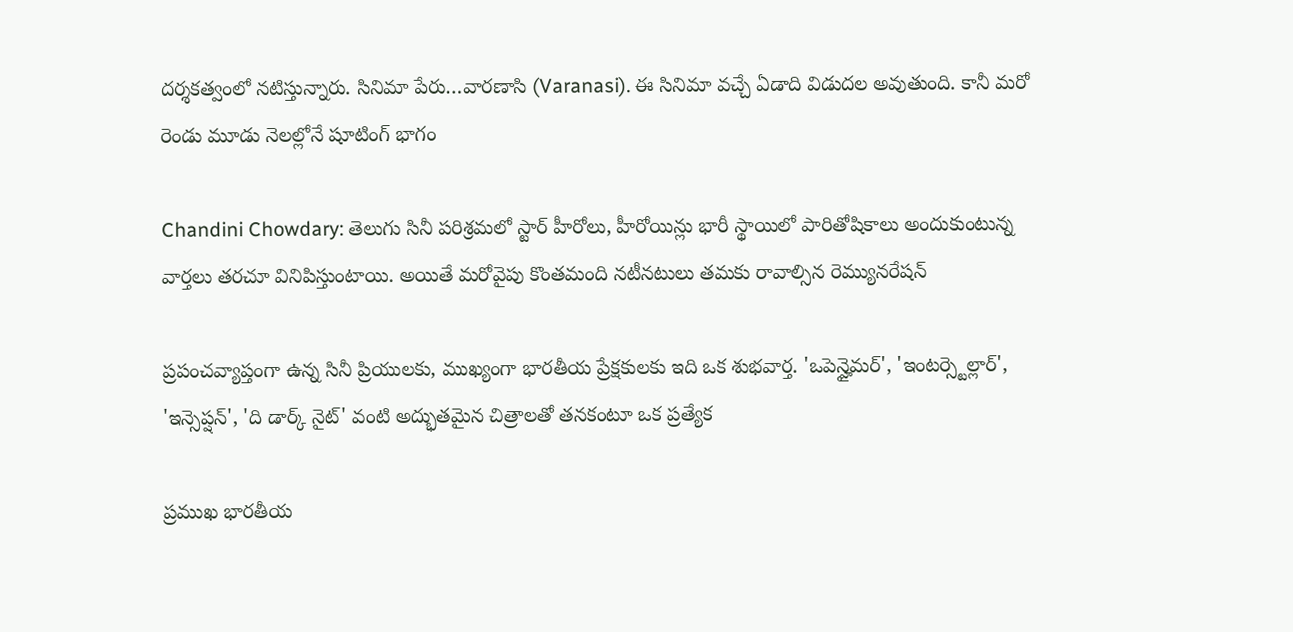దర్శకత్వంలో నటిస్తున్నారు. సినిమా పేరు…వారణాసి (Varanasi). ఈ సినిమా వచ్చే ఏడాది విడుదల అవుతుంది. కానీ మరో రెండు మూడు నెలల్లోనే షూటింగ్ భాగం

Chandini Chowdary: తెలుగు సినీ పరిశ్రమలో స్టార్ హీరోలు, హీరోయిన్లు భారీ స్థాయిలో పారితోషికాలు అందుకుంటున్న వార్తలు తరచూ వినిపిస్తుంటాయి. అయితే మరోవైపు కొంతమంది నటీనటులు తమకు రావాల్సిన రెమ్యునరేషన్

ప్రపంచవ్యాప్తంగా ఉన్న సినీ ప్రియులకు, ముఖ్యంగా భారతీయ ప్రేక్షకులకు ఇది ఒక శుభవార్త. 'ఒపెన్హైమర్', 'ఇంటర్స్టెల్లార్', 'ఇన్సెప్షన్', 'ది డార్క్ నైట్' వంటి అద్భుతమైన చిత్రాలతో తనకంటూ ఒక ప్రత్యేక

ప్రముఖ భారతీయ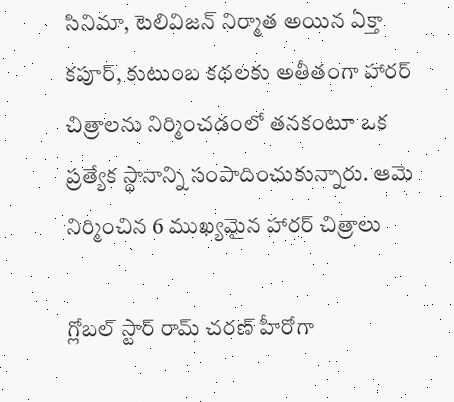సినిమా, టెలివిజన్ నిర్మాత అయిన ఏక్తా కపూర్, కుటుంబ కథలకు అతీతంగా హారర్ చిత్రాలను నిర్మించడంలో తనకంటూ ఒక ప్రత్యేక స్థానాన్ని సంపాదించుకున్నారు. ఆమె నిర్మించిన 6 ముఖ్యమైన హారర్ చిత్రాలు

గ్లోబల్ స్టార్ రామ్ చరణ్ హీరోగా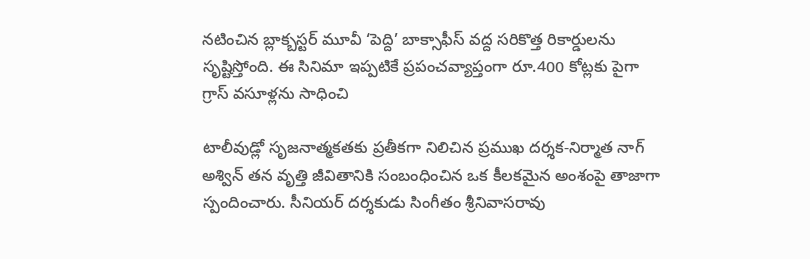నటించిన బ్లాక్బస్టర్ మూవీ ‘పెద్ది’ బాక్సాఫీస్ వద్ద సరికొత్త రికార్డులను సృష్టిస్తోంది. ఈ సినిమా ఇప్పటికే ప్రపంచవ్యాప్తంగా రూ.400 కోట్లకు పైగా గ్రాస్ వసూళ్లను సాధించి

టాలీవుడ్లో సృజనాత్మకతకు ప్రతీకగా నిలిచిన ప్రముఖ దర్శక-నిర్మాత నాగ్ అశ్విన్ తన వృత్తి జీవితానికి సంబంధించిన ఒక కీలకమైన అంశంపై తాజాగా స్పందించారు. సీనియర్ దర్శకుడు సింగీతం శ్రీనివాసరావు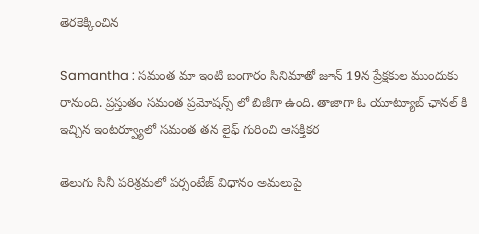తెరకెక్కించిన

Samantha : సమంత మా ఇంటి బంగారం సినిమాతో జూన్ 19న ప్రేక్షకుల ముందుకు రానుంది. ప్రస్తుతం సమంత ప్రమోషన్స్ లో బిజీగా ఉంది. తాజాగా ఓ యూట్యూబ్ ఛానల్ కి ఇచ్చిన ఇంటర్వ్యూలో సమంత తన లైఫ్ గురించి ఆసక్తికర

తెలుగు సినీ పరిశ్రమలో పర్సంటేజ్ విధానం అమలుపై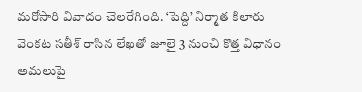మరోసారి వివాదం చెలరేగింది. ‘పెద్ది’ నిర్మాత కిలారు వెంకట సతీశ్ రాసిన లేఖతో జూలై 3 నుంచి కొత్త విధానం అమలుపై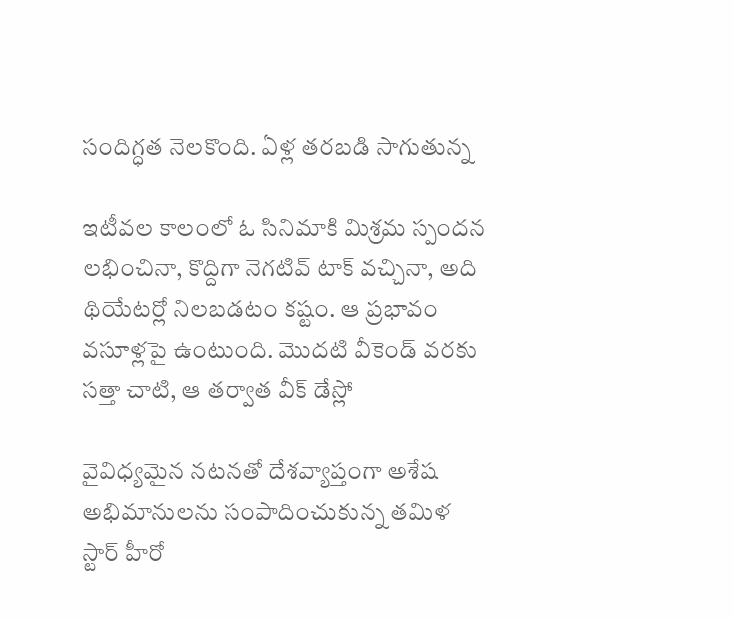సందిగ్ధత నెలకొంది. ఏళ్ల తరబడి సాగుతున్న

ఇటీవల కాలంలో ఓ సినిమాకి మిశ్రమ స్పందన లభించినా, కొద్దిగా నెగటివ్ టాక్ వచ్చినా, అది థియేటర్లో నిలబడటం కష్టం. ఆ ప్రభావం వసూళ్లపై ఉంటుంది. మొదటి వీకెండ్ వరకు సత్తా చాటి, ఆ తర్వాత వీక్ డేస్లో

వైవిధ్యమైన నటనతో దేశవ్యాప్తంగా అశేష అభిమానులను సంపాదించుకున్న తమిళ స్టార్ హీరో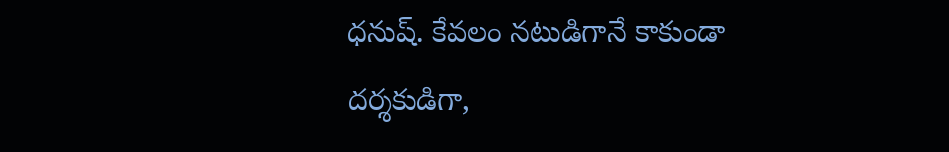ధనుష్. కేవలం నటుడిగానే కాకుండా దర్శకుడిగా,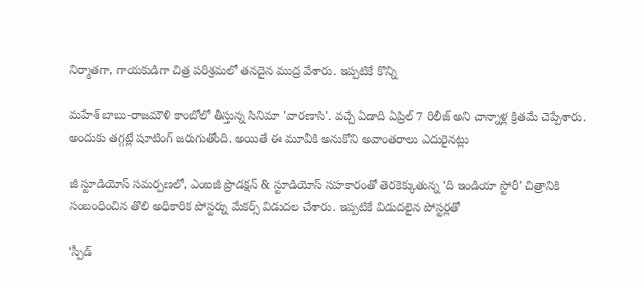నిర్మాతగా, గాయకుడిగా చిత్ర పరిశ్రమలో తనదైన ముద్ర వేశారు. ఇప్పటికే కొన్ని

మహేశ్ బాబు-రాజమౌళి కాంబోలో తీస్తున్న సినిమా 'వారణాసి'. వచ్చే ఏడాది ఏప్రిల్ 7 రిలీజ్ అని చాన్నాళ్ల క్రితమే చెప్పేశారు. అందుకు తగ్గట్లే షూటింగ్ జరుగుతోంది. అయితే ఈ మూవీకి అనుకోని అవాంతరాలు ఎదురైనట్లు

జీ స్టూడియోస్ సమర్పణలో, ఎంఐజీ ప్రొడక్షన్ & స్టూడియోస్ సహకారంతో తెరకెక్కుతున్న ‘ది ఇండియా స్టోరీ’ చిత్రానికి సంబంధించిన తొలి అధికారిక పోస్టర్ను మేకర్స్ విడుదల చేశారు. ఇప్పటికే విడుదలైన పోస్టర్లతో

‘స్పీడ్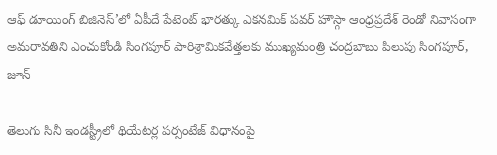ఆఫ్ డూయింగ్ బిజినెస్’లో ఏపీదే పేటెంట్ భారత్కు ఎకనమిక్ పవర్ హౌస్గా ఆంధ్రప్రదేశ్ రెండో నివాసంగా అమరావతిని ఎంచుకోండి సింగపూర్ పారిశ్రామికవేత్తలకు ముఖ్యమంత్రి చంద్రబాబు పిలుపు సింగపూర్, జూన్

తెలుగు సినీ ఇండస్ట్రీలో థియేటర్ల పర్సంటేజ్ విధానంపై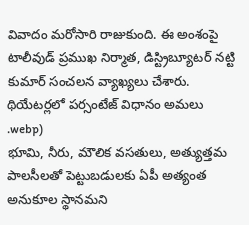వివాదం మరోసారి రాజుకుంది. ఈ అంశంపై టాలీవుడ్ ప్రముఖ నిర్మాత, డిస్ట్రిబ్యూటర్ నట్టి కుమార్ సంచలన వ్యాఖ్యలు చేశారు. థియేటర్లలో పర్సంటేజ్ విధానం అమలు
.webp)
భూమి, నీరు, మౌలిక వసతులు, అత్యుత్తమ పాలసీలతో పెట్టుబడులకు ఏపీ అత్యంత అనుకూల స్థానమని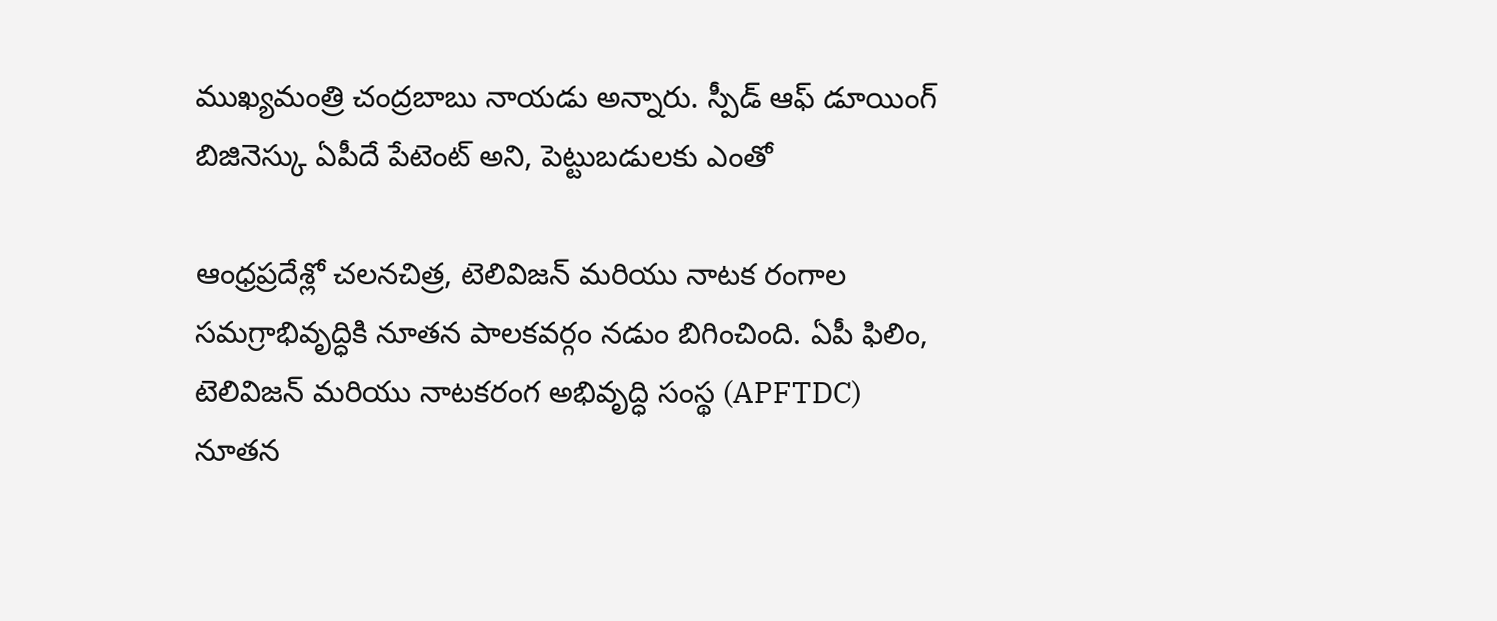ముఖ్యమంత్రి చంద్రబాబు నాయడు అన్నారు. స్పీడ్ ఆఫ్ డూయింగ్ బిజినెస్కు ఏపీదే పేటెంట్ అని, పెట్టుబడులకు ఎంతో

ఆంధ్రప్రదేశ్లో చలనచిత్ర, టెలివిజన్ మరియు నాటక రంగాల సమగ్రాభివృద్ధికి నూతన పాలకవర్గం నడుం బిగించింది. ఏపీ ఫిలిం, టెలివిజన్ మరియు నాటకరంగ అభివృద్ధి సంస్థ (APFTDC) నూతన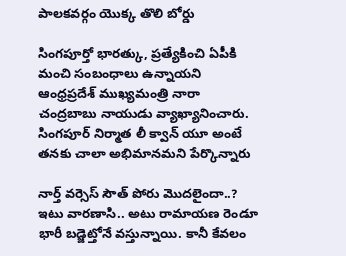పాలకవర్గం యొక్క తొలి బోర్డు

సింగపూర్తో భారత్కు, ప్రత్యేకించి ఏపీకి మంచి సంబంధాలు ఉన్నాయని ఆంధ్రప్రదేశ్ ముఖ్యమంత్రి నారా చంద్రబాబు నాయుడు వ్యాఖ్యానించారు. సింగపూర్ నిర్మాత లీ క్వాన్ యూ అంటే తనకు చాలా అభిమానమని పేర్కొన్నారు

నార్త్ వర్సెస్ సౌత్ పోరు మొదలైందా..? ఇటు వారణాసి.. అటు రామాయణ రెండూ భారీ బడ్జెట్తోనే వస్తున్నాయి. కానీ కేవలం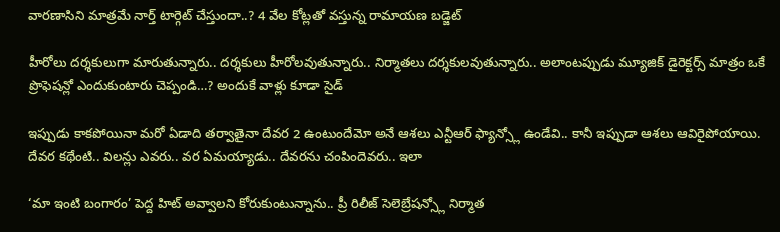వారణాసిని మాత్రమే నార్త్ టార్గెట్ చేస్తుందా..? 4 వేల కోట్లతో వస్తున్న రామాయణ బడ్జెట్

హీరోలు దర్శకులుగా మారుతున్నారు.. దర్శకులు హీరోలవుతున్నారు.. నిర్మాతలు దర్శకులవుతున్నారు.. అలాంటప్పుడు మ్యూజిక్ డైరెక్టర్స్ మాత్రం ఒకే ప్రొఫెషన్లో ఎందుకుంటారు చెప్పండి…? అందుకే వాళ్లు కూడా సైడ్

ఇప్పుడు కాకపోయినా మరో ఏడాది తర్వాతైనా దేవర 2 ఉంటుందేమో అనే ఆశలు ఎన్టీఆర్ ఫ్యాన్స్లో ఉండేవి.. కానీ ఇప్పుడా ఆశలు ఆవిరైపోయాయి. దేవర కథేంటి.. విలన్లు ఎవరు.. వర ఏమయ్యాడు.. దేవరను చంపిందెవరు.. ఇలా

‘మా ఇంటి బంగారం’ పెద్ద హిట్ అవ్వాలని కోరుకుంటున్నాను.. ప్రీ రిలీజ్ సెలెబ్రేషన్స్లో నిర్మాత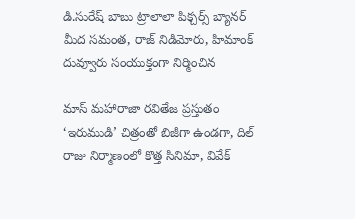డి.సురేష్ బాబు ట్రాలాలా పిక్చర్స్ బ్యానర్ మీద సమంత, రాజ్ నిడిమోరు, హిమాంక్ దువ్వూరు సంయుక్తంగా నిర్మించిన

మాస్ మహారాజా రవితేజ ప్రస్తుతం ‘ఇరుముడి’ చిత్రంతో బిజీగా ఉండగా, దిల్ రాజు నిర్మాణంలో కొత్త సినిమా, వివేక్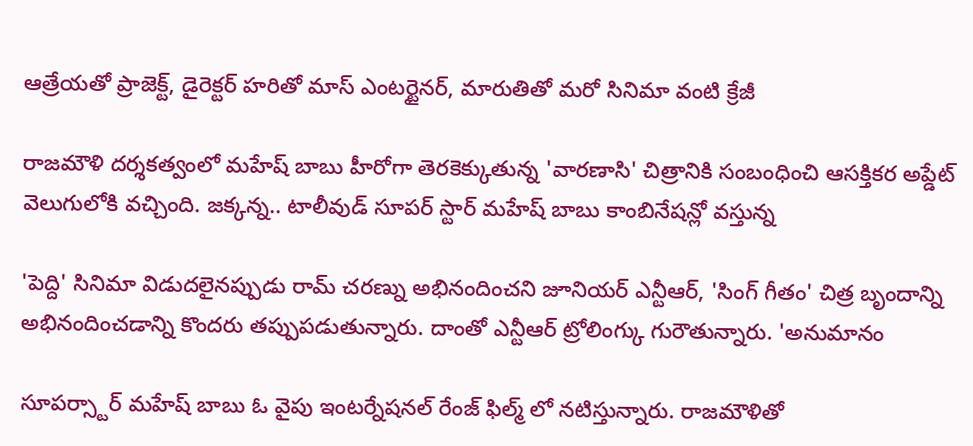ఆత్రేయతో ప్రాజెక్ట్, డైరెక్టర్ హరితో మాస్ ఎంటర్టైనర్, మారుతితో మరో సినిమా వంటి క్రేజీ

రాజమౌళి దర్శకత్వంలో మహేష్ బాబు హీరోగా తెరకెక్కుతున్న 'వారణాసి' చిత్రానికి సంబంధించి ఆసక్తికర అప్డేట్ వెలుగులోకి వచ్చింది. జక్కన్న.. టాలీవుడ్ సూపర్ స్టార్ మహేష్ బాబు కాంబినేషన్లో వస్తున్న

'పెద్ది' సినిమా విడుదలైనప్పుడు రామ్ చరణ్ను అభినందించని జూనియర్ ఎన్టీఆర్, 'సింగ్ గీతం' చిత్ర బృందాన్ని అభినందించడాన్ని కొందరు తప్పుపడుతున్నారు. దాంతో ఎన్టీఆర్ ట్రోలింగ్కు గురౌతున్నారు. 'అనుమానం

సూపర్స్టార్ మహేష్ బాబు ఓ వైపు ఇంటర్నేషనల్ రేంజ్ ఫిల్మ్ లో నటిస్తున్నారు. రాజమౌళితో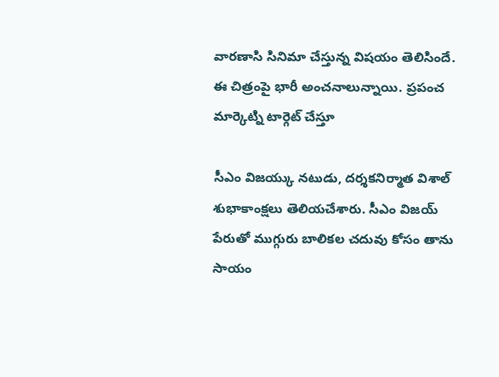వారణాసి సినిమా చేస్తున్న విషయం తెలిసిందే. ఈ చిత్రంపై భారీ అంచనాలున్నాయి. ప్రపంచ మార్కెట్ని టార్గెట్ చేస్తూ

సీఎం విజయ్కు నటుడు, దర్శకనిర్మాత విశాల్ శుభాకాంక్షలు తెలియచేశారు. సీఎం విజయ్ పేరుతో ముగ్గురు బాలికల చదువు కోసం తాను సాయం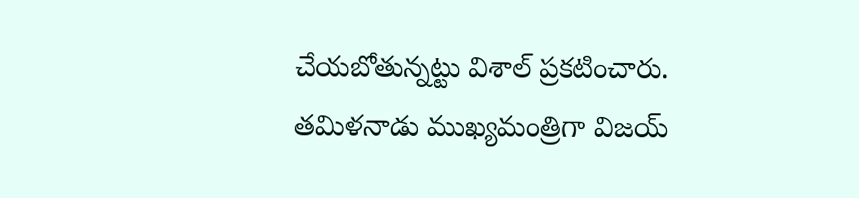చేయబోతున్నట్టు విశాల్ ప్రకటించారు. తమిళనాడు ముఖ్యమంత్రిగా విజయ్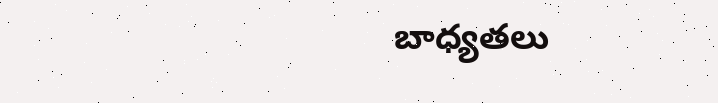బాధ్యతలు